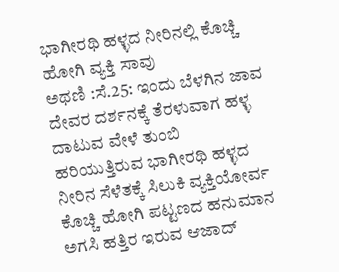ಭಾಗೀರಥಿ ಹಳ್ಳದ ನೀರಿನಲ್ಲಿ ಕೊಚ್ಚಿ ಹೋಗಿ ವ್ಯಕ್ತಿ ಸಾವು
ಅಥಣಿ :ಸೆ.25: ಇಂದು ಬೆಳಗಿನ ಜಾವ ದೇವರ ದರ್ಶನಕ್ಕೆ ತೆರಳುವಾಗ ಹಳ್ಳ ದಾಟುವ ವೇಳೆ ತುಂಬಿ ಹರಿಯುತ್ತಿರುವ ಭಾಗೀರಥಿ ಹಳ್ಳದ ನೀರಿನ ಸೆಳೆತಕ್ಕೆ ಸಿಲುಕಿ ವ್ಯಕ್ತಿಯೋರ್ವ ಕೊಚ್ಚಿ ಹೋಗಿ ಪಟ್ಟಣದ ಹನುಮಾನ ಅಗಸಿ ಹತ್ತಿರ ಇರುವ ಆಜಾದ್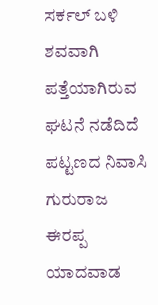ಸರ್ಕಲ್ ಬಳಿ ಶವವಾಗಿ ಪತ್ತೆಯಾಗಿರುವ ಘಟನೆ ನಡೆದಿದೆ
ಪಟ್ಟಣದ ನಿವಾಸಿ ಗುರುರಾಜ ಈರಪ್ಪ ಯಾದವಾಡ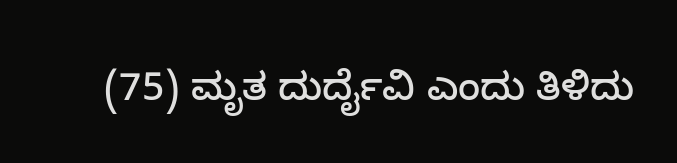(75) ಮೃತ ದುರ್ದೈವಿ ಎಂದು ತಿಳಿದು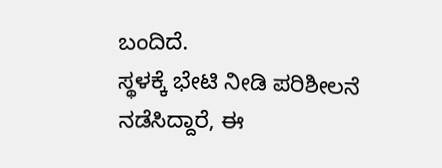ಬಂದಿದೆ.
ಸ್ಥಳಕ್ಕೆ ಭೇಟಿ ನೀಡಿ ಪರಿಶೀಲನೆ ನಡೆಸಿದ್ದಾರೆ, ಈ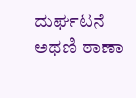ದುರ್ಘಟನೆ ಅಥಣಿ ಠಾಣಾ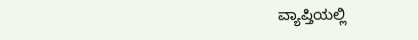ವ್ಯಾಪ್ತಿಯಲ್ಲಿ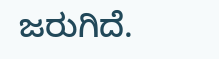ಜರುಗಿದೆ.